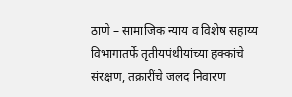ठाणे – सामाजिक न्याय व विशेष सहाय्य विभागातर्फे तृतीयपंथीयांच्या हक्कांचे संरक्षण, तक्रारींचे जलद निवारण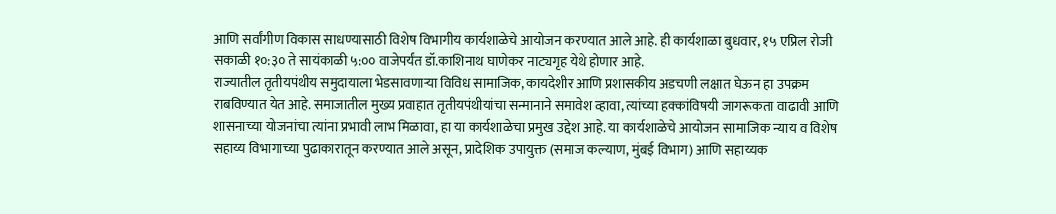आणि सर्वांगीण विकास साधण्यासाठी विशेष विभागीय कार्यशाळेचे आयोजन करण्यात आले आहे. ही कार्यशाळा बुधवार, १५ एप्रिल रोजी सकाळी १०:३० ते सायंकाळी ५:०० वाजेपर्यंत डॉ.काशिनाथ घाणेकर नाट्यगृह येथे होणार आहे.
राज्यातील तृतीयपंथीय समुदायाला भेडसावणाऱ्या विविध सामाजिक, कायदेशीर आणि प्रशासकीय अडचणी लक्षात घेऊन हा उपक्रम राबविण्यात येत आहे. समाजातील मुख्य प्रवाहात तृतीयपंथीयांचा सन्मानाने समावेश व्हावा, त्यांच्या हक्कांविषयी जागरूकता वाढावी आणि शासनाच्या योजनांचा त्यांना प्रभावी लाभ मिळावा, हा या कार्यशाळेचा प्रमुख उद्देश आहे. या कार्यशाळेचे आयोजन सामाजिक न्याय व विशेष सहाय्य विभागाच्या पुढाकारातून करण्यात आले असून, प्रादेशिक उपायुक्त (समाज कल्याण, मुंबई विभाग) आणि सहाय्यक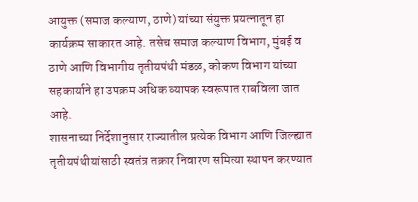आयुक्त (समाज कल्याण, ठाणे) यांच्या संयुक्त प्रयत्नातून हा कार्यक्रम साकारत आहे. तसेच समाज कल्याण विभाग, मुंबई व ठाणे आणि विभागीय तृतीयपंथी मंडळ, कोकण विभाग यांच्या सहकार्याने हा उपक्रम अधिक व्यापक स्वरूपात राबविला जात आहे.
शासनाच्या निर्देशानुसार राज्यातील प्रत्येक विभाग आणि जिल्ह्यात तृतीयपंथीयांसाठी स्वतंत्र तक्रार निवारण समित्या स्थापन करण्यात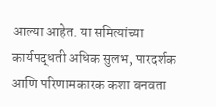आल्या आहेत. या समित्यांच्या कार्यपद्धती अधिक सुलभ, पारदर्शक आणि परिणामकारक कशा बनवता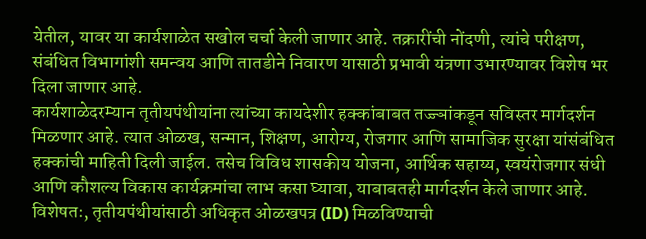येतील, यावर या कार्यशाळेत सखोल चर्चा केली जाणार आहे. तक्रारींची नोंदणी, त्यांचे परीक्षण, संबंधित विभागांशी समन्वय आणि तातडीने निवारण यासाठी प्रभावी यंत्रणा उभारण्यावर विशेष भर दिला जाणार आहे.
कार्यशाळेदरम्यान तृतीयपंथीयांना त्यांच्या कायदेशीर हक्कांबाबत तज्ज्ञांकडून सविस्तर मार्गदर्शन मिळणार आहे. त्यात ओळख, सन्मान, शिक्षण, आरोग्य, रोजगार आणि सामाजिक सुरक्षा यांसंबंधित हक्कांची माहिती दिली जाईल. तसेच विविध शासकीय योजना, आर्थिक सहाय्य, स्वयंरोजगार संधी आणि कौशल्य विकास कार्यक्रमांचा लाभ कसा घ्यावा, याबाबतही मार्गदर्शन केले जाणार आहे. विशेषतः, तृतीयपंथीयांसाठी अधिकृत ओळखपत्र (ID) मिळविण्याची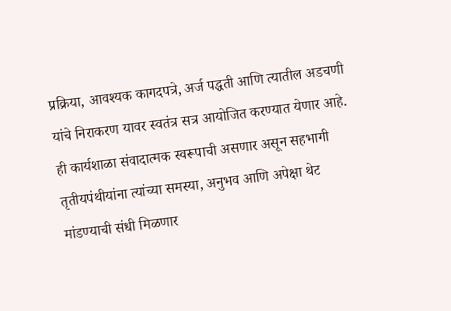प्रक्रिया, आवश्यक कागदपत्रे, अर्ज पद्धती आणि त्यातील अडचणी यांचे निराकरण यावर स्वतंत्र सत्र आयोजित करण्यात येणार आहे.
ही कार्यशाळा संवादात्मक स्वरूपाची असणार असून सहभागी तृतीयपंथीयांना त्यांच्या समस्या, अनुभव आणि अपेक्षा थेट मांडण्याची संधी मिळणार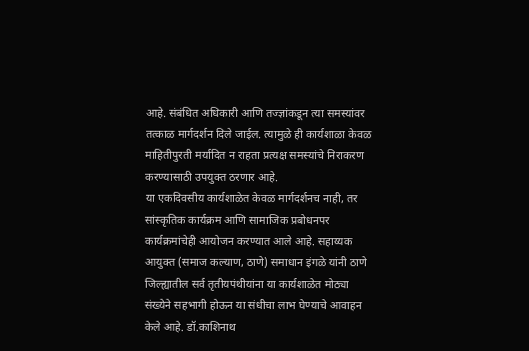आहे. संबंधित अधिकारी आणि तज्ज्ञांकडून त्या समस्यांवर तत्काळ मार्गदर्शन दिले जाईल. त्यामुळे ही कार्यशाळा केवळ माहितीपुरती मर्यादित न राहता प्रत्यक्ष समस्यांचे निराकरण करण्यासाठी उपयुक्त ठरणार आहे.
या एकदिवसीय कार्यशाळेत केवळ मार्गदर्शनच नाही, तर सांस्कृतिक कार्यक्रम आणि सामाजिक प्रबोधनपर कार्यक्रमांचेही आयोजन करण्यात आले आहे. सहाय्यक आयुक्त (समाज कल्याण, ठाणे) समाधान इंगळे यांनी ठाणे जिल्ह्यातील सर्व तृतीयपंथीयांना या कार्यशाळेत मोठ्या संख्येने सहभागी होऊन या संधीचा लाभ घेण्याचे आवाहन केले आहे. डॉ.काशिनाथ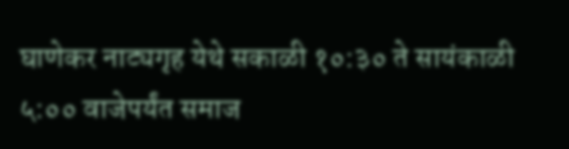घाणेकर नाट्यगृह येथे सकाळी १०:३० ते सायंकाळी ५:०० वाजेपर्यंत समाज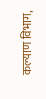कल्याण विभाग,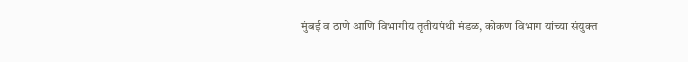मुंबई व ठाणे आणि विभागीय तृतीयपंथी मंडळ, कोकण विभाग यांच्या संयुक्त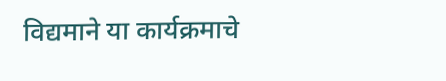विद्यमाने या कार्यक्रमाचे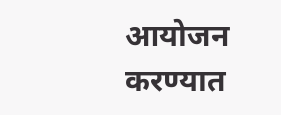आयोजन करण्यात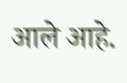आले आहे.